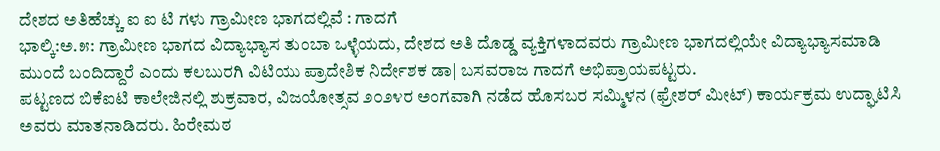ದೇಶದ ಅತಿಹೆಚ್ಚು ಐ ಐ ಟಿ ಗಳು ಗ್ರಾಮೀಣ ಭಾಗದಲ್ಲಿವೆ : ಗಾದಗೆ
ಭಾಲ್ಕಿ:ಅ.೫: ಗ್ರಾಮೀಣ ಭಾಗದ ವಿದ್ಯಾಭ್ಯಾಸ ತುಂಬಾ ಒಳ್ಳೆಯದು, ದೇಶದ ಅತಿ ದೊಡ್ಡ ವ್ಯಕ್ತಿಗಳಾದವರು ಗ್ರಾಮೀಣ ಭಾಗದಲ್ಲಿಯೇ ವಿದ್ಯಾಭ್ಯಾಸಮಾಡಿ ಮುಂದೆ ಬಂದಿದ್ದಾರೆ ಎಂದು ಕಲಬುರಗಿ ವಿಟಿಯು ಪ್ರಾದೇಶಿಕ ನಿರ್ದೇಶಕ ಡಾ| ಬಸವರಾಜ ಗಾದಗೆ ಅಭಿಪ್ರಾಯಪಟ್ಟರು.
ಪಟ್ಟಣದ ಬಿಕೆಐಟಿ ಕಾಲೇಜಿನಲ್ಲಿ ಶುಕ್ರವಾರ, ವಿಜಯೋತ್ಸವ ೨೦೨೪ರ ಅಂಗವಾಗಿ ನಡೆದ ಹೊಸಬರ ಸಮ್ಮಿಳನ (ಫ್ರೇಶರ್ ಮೀಟ್) ಕಾರ್ಯಕ್ರಮ ಉದ್ಘಾಟಿಸಿ ಅವರು ಮಾತನಾಡಿದರು. ಹಿರೇಮಠ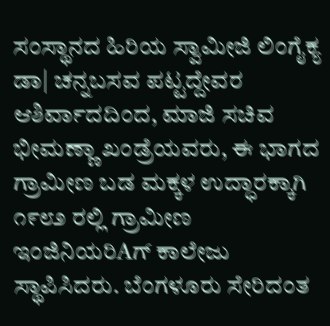ಸಂಸ್ಥಾನದ ಹಿರಿಯ ಸ್ವಾಮೀಜಿ ಲಿಂಗೈಕ್ಯ ಡಾ| ಚನ್ನಬಸವ ಪಟ್ಟದ್ದೇವರ ಆಶಿರ್ವಾದದಿಂದ, ಮಾಜಿ ಸಚಿವ ಭೀಮಣ್ಣಾ ಖಂಡ್ರೆಯವರು, ಈ ಭಾಗದ ಗ್ರಾಮೀಣ ಬಡ ಮಕ್ಕಳ ಉದ್ಧಾರಕ್ಕಾಗಿ ೧೯೮೨ ರಲ್ಲಿ ಗ್ರಾಮೀಣ ಇಂಜಿನಿಯರಿAಗ್ ಕಾಲೇಜು ಸ್ಥಾಪಿಸಿದರು. ಬೆಂಗಳೂರು ಸೇರಿದಂತ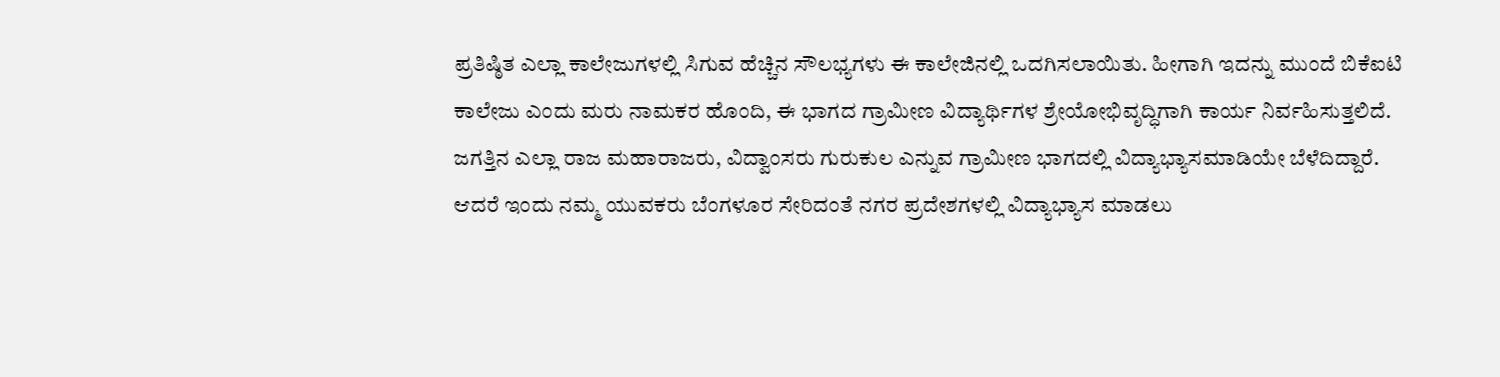ಪ್ರತಿಷ್ಠಿತ ಎಲ್ಲಾ ಕಾಲೇಜುಗಳಲ್ಲಿ ಸಿಗುವ ಹೆಚ್ಚಿನ ಸೌಲಭ್ಯಗಳು ಈ ಕಾಲೇಜಿನಲ್ಲಿ ಒದಗಿಸಲಾಯಿತು. ಹೀಗಾಗಿ ಇದನ್ನು ಮುಂದೆ ಬಿಕೆಐಟಿ ಕಾಲೇಜು ಎಂದು ಮರು ನಾಮಕರ ಹೊಂದಿ, ಈ ಭಾಗದ ಗ್ರಾಮೀಣ ವಿದ್ಯಾರ್ಥಿಗಳ ಶ್ರೇಯೋಭಿವೃದ್ಧಿಗಾಗಿ ಕಾರ್ಯ ನಿರ್ವಹಿಸುತ್ತಲಿದೆ. ಜಗತ್ತಿನ ಎಲ್ಲಾ ರಾಜ ಮಹಾರಾಜರು, ವಿದ್ವಾಂಸರು ಗುರುಕುಲ ಎನ್ನುವ ಗ್ರಾಮೀಣ ಭಾಗದಲ್ಲಿ ವಿದ್ಯಾಭ್ಯಾಸಮಾಡಿಯೇ ಬೆಳೆದಿದ್ದಾರೆ. ಆದರೆ ಇಂದು ನಮ್ಮ ಯುವಕರು ಬೆಂಗಳೂರ ಸೇರಿದಂತೆ ನಗರ ಪ್ರದೇಶಗಳಲ್ಲಿ ವಿದ್ಯಾಭ್ಯಾಸ ಮಾಡಲು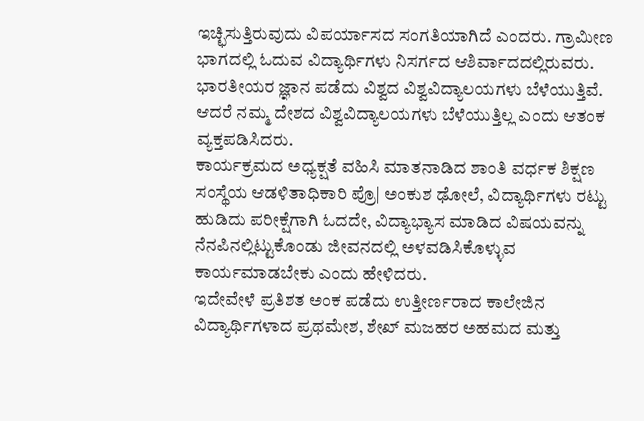ಇಚ್ಛಿಸುತ್ತಿರುವುದು ವಿಪರ್ಯಾಸದ ಸಂಗತಿಯಾಗಿದೆ ಎಂದರು. ಗ್ರಾಮೀಣ ಭಾಗದಲ್ಲಿ ಓದುವ ವಿದ್ಯಾರ್ಥಿಗಳು ನಿಸರ್ಗದ ಆಶಿರ್ವಾದದಲ್ಲಿರುವರು. ಭಾರತೀಯರ ಜ್ಞಾನ ಪಡೆದು ವಿಶ್ವದ ವಿಶ್ವವಿದ್ಯಾಲಯಗಳು ಬೆಳೆಯುತ್ತಿವೆ. ಆದರೆ ನಮ್ಮ ದೇಶದ ವಿಶ್ವವಿದ್ಯಾಲಯಗಳು ಬೆಳೆಯುತ್ತಿಲ್ಲ ಎಂದು ಆತಂಕ ವ್ಯಕ್ತಪಡಿಸಿದರು.
ಕಾರ್ಯಕ್ರಮದ ಅಧ್ಯಕ್ಷತೆ ವಹಿಸಿ ಮಾತನಾಡಿದ ಶಾಂತಿ ವರ್ಧಕ ಶಿಕ್ಷಣ ಸಂಸ್ಥೆಯ ಆಡಳಿತಾಧಿಕಾರಿ ಪ್ರೊ| ಅಂಕುಶ ಢೋಲೆ, ವಿದ್ಯಾರ್ಥಿಗಳು ರಟ್ಟು ಹುಡಿದು ಪರೀಕ್ಷೆಗಾಗಿ ಓದದೇ, ವಿದ್ಯಾಭ್ಯಾಸ ಮಾಡಿದ ವಿಷಯವನ್ನು ನೆನಪಿನಲ್ಲಿಟ್ಟುಕೊಂಡು ಜೀವನದಲ್ಲಿ ಅಳವಡಿಸಿಕೊಳ್ಳುವ ಕಾರ್ಯಮಾಡಬೇಕು ಎಂದು ಹೇಳಿದರು.
ಇದೇವೇಳೆ ಪ್ರತಿಶತ ಅಂಕ ಪಡೆದು ಉತ್ತೀರ್ಣರಾದ ಕಾಲೇಜಿನ ವಿದ್ಯಾರ್ಥಿಗಳಾದ ಪ್ರಥಮೇಶ, ಶೇಖ್ ಮಜಹರ ಅಹಮದ ಮತ್ತು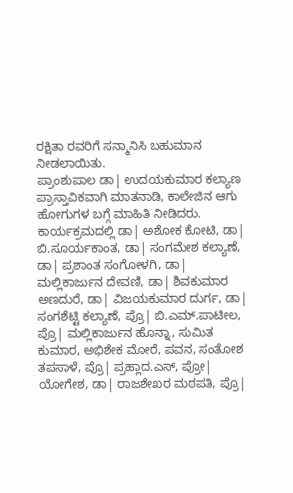ರಕ್ಷಿತಾ ರವರಿಗೆ ಸನ್ಮಾನಿಸಿ ಬಹುಮಾನ ನೀಡಲಾಯಿತು.
ಪ್ರಾಂಶುಪಾಲ ಡಾ| ಉದಯಕುಮಾರ ಕಲ್ಯಾಣ ಪ್ರಾಸ್ತಾವಿಕವಾಗಿ ಮಾತನಾಡಿ, ಕಾಲೇಜಿನ ಆಗು ಹೋಗುಗಳ ಬಗ್ಗೆ ಮಾಹಿತಿ ನೀಡಿದರು.
ಕಾರ್ಯಕ್ರಮದಲ್ಲಿ ಡಾ| ಅಶೋಕ ಕೋಟಿ, ಡಾ| ಬಿ.ಸೂರ್ಯಕಾಂತ, ಡಾ| ಸಂಗಮೇಶ ಕಲ್ಯಾಣೆ, ಡಾ| ಪ್ರಶಾಂತ ಸಂಗೋಳಗಿ, ಡಾ| ಮಲ್ಲಿಕಾರ್ಜುನ ದೇವಣಿ, ಡಾ| ಶಿವಕುಮಾರ ಅಣದುರೆ, ಡಾ| ವಿಜಯಕುಮಾರ ದುರ್ಗ, ಡಾ| ಸಂಗಶೆಟ್ಟಿ ಕಲ್ಯಾಣೆ, ಪ್ರೊ| ಬಿ.ಎಮ್.ಪಾಟೀಲ, ಪ್ರೊ| ಮಲ್ಲಿಕಾರ್ಜುನ ಹೊನ್ನಾ, ಸುಮಿತ ಕುಮಾರ, ಅಭಿಶೇಕ ಮೋರೆ, ಪವನ, ಸಂತೋಶ ತಪಸಾಳೆ, ಪ್ರೊ| ಪ್ರಹ್ಲಾದ.ಎಸ್, ಪ್ರೋ| ಯೋಗೇಶ, ಡಾ| ರಾಜಶೇಖರ ಮಠಪತಿ, ಪ್ರೊ|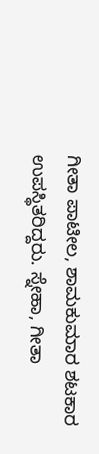ಗೀತಾ ಪಾಟೀಲ, ಶಾಮಕುಮಾರ ಶಟಕಾರ ಉಪಸ್ಥಿತರಿದ್ದರು. ಸ್ನೇಹಾ, ಗೀತಾ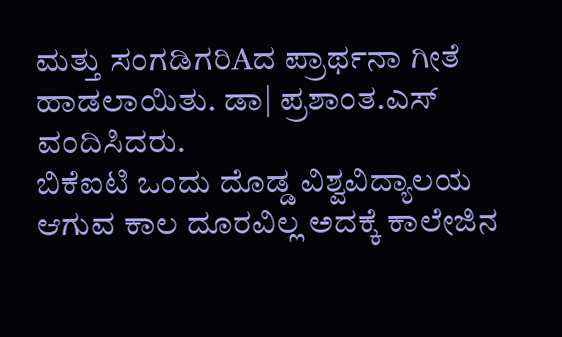ಮತ್ತು ಸಂಗಡಿಗರಿAದ ಪ್ರಾರ್ಥನಾ ಗೀತೆ ಹಾಡಲಾಯಿತು. ಡಾ| ಪ್ರಶಾಂತ.ಎಸ್ ವಂದಿಸಿದರು.
ಬಿಕೆಐಟಿ ಒಂದು ದೊಡ್ಡ ವಿಶ್ವವಿದ್ಯಾಲಯ ಆಗುವ ಕಾಲ ದೂರವಿಲ್ಲ ಅದಕ್ಕೆ ಕಾಲೇಜಿನ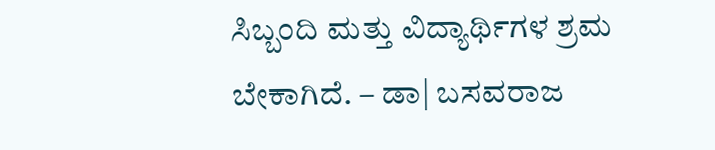ಸಿಬ್ಬಂದಿ ಮತ್ತು ವಿದ್ಯಾರ್ಥಿಗಳ ಶ್ರಮ ಬೇಕಾಗಿದೆ. – ಡಾ| ಬಸವರಾಜ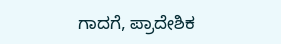ಗಾದಗೆ, ಪ್ರಾದೇಶಿಕ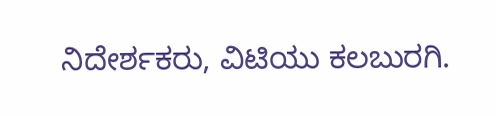ನಿದೇರ್ಶಕರು, ವಿಟಿಯು ಕಲಬುರಗಿ.